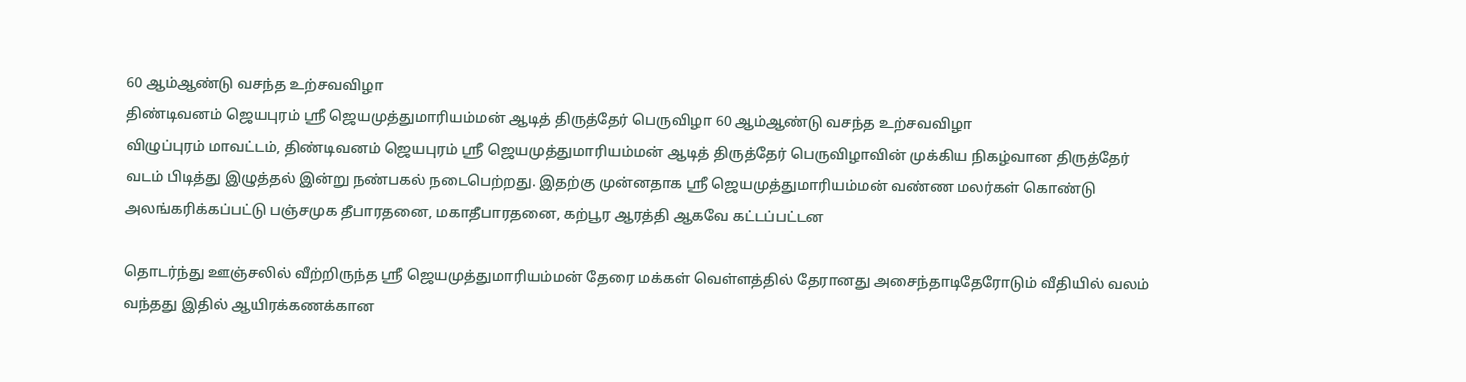60 ஆம்ஆண்டு வசந்த உற்சவவிழா
திண்டிவனம் ஜெயபுரம் ஸ்ரீ ஜெயமுத்துமாரியம்மன் ஆடித் திருத்தேர் பெருவிழா 60 ஆம்ஆண்டு வசந்த உற்சவவிழா
விழுப்புரம் மாவட்டம், திண்டிவனம் ஜெயபுரம் ஸ்ரீ ஜெயமுத்துமாரியம்மன் ஆடித் திருத்தேர் பெருவிழாவின் முக்கிய நிகழ்வான திருத்தேர் வடம் பிடித்து இழுத்தல் இன்று நண்பகல் நடைபெற்றது. இதற்கு முன்னதாக ஸ்ரீ ஜெயமுத்துமாரியம்மன் வண்ண மலர்கள் கொண்டு அலங்கரிக்கப்பட்டு பஞ்சமுக தீபாரதனை, மகாதீபாரதனை, கற்பூர ஆரத்தி ஆகவே கட்டப்பட்டன

தொடர்ந்து ஊஞ்சலில் வீற்றிருந்த ஸ்ரீ ஜெயமுத்துமாரியம்மன் தேரை மக்கள் வெள்ளத்தில் தேரானது அசைந்தாடிதேரோடும் வீதியில் வலம் வந்தது இதில் ஆயிரக்கணக்கான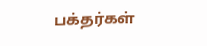பக்தர்கள்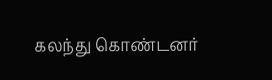கலந்து கொண்டனர்